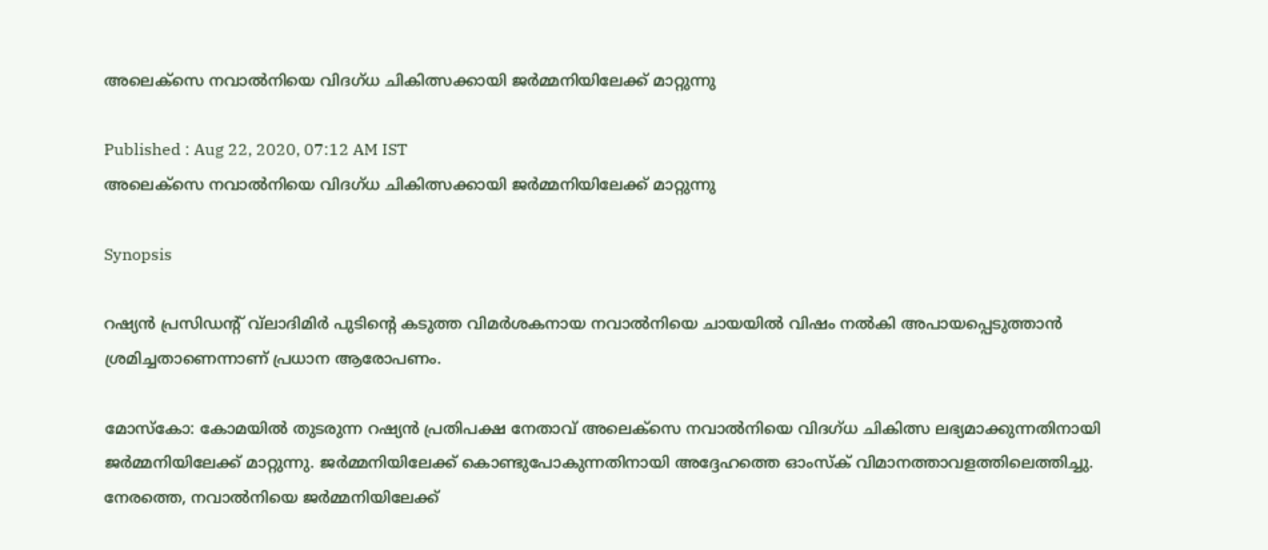അലെക്‌സെ നവാല്‍നിയെ വിദഗ്ധ ചികിത്സക്കായി ജര്‍മ്മനിയിലേക്ക് മാറ്റുന്നു

Published : Aug 22, 2020, 07:12 AM IST
അലെക്‌സെ നവാല്‍നിയെ വിദഗ്ധ ചികിത്സക്കായി ജര്‍മ്മനിയിലേക്ക് മാറ്റുന്നു

Synopsis

റഷ്യന്‍ പ്രസിഡന്റ് വ്‌ലാദിമിര്‍ പുടിന്റെ കടുത്ത വിമര്‍ശകനായ നവാല്‍നിയെ ചായയില്‍ വിഷം നല്‍കി അപായപ്പെടുത്താന്‍ ശ്രമിച്ചതാണെന്നാണ് പ്രധാന ആരോപണം.

മോസ്‌കോ: കോമയില്‍ തുടരുന്ന റഷ്യന്‍ പ്രതിപക്ഷ നേതാവ് അലെക്‌സെ നവാല്‍നിയെ വിദഗ്ധ ചികിത്സ ലഭ്യമാക്കുന്നതിനായി ജര്‍മ്മനിയിലേക്ക് മാറ്റുന്നു. ജര്‍മ്മനിയിലേക്ക് കൊണ്ടുപോകുന്നതിനായി അദ്ദേഹത്തെ ഓംസ്‌ക് വിമാനത്താവളത്തിലെത്തിച്ചു. നേരത്തെ, നവാല്‍നിയെ ജര്‍മ്മനിയിലേക്ക്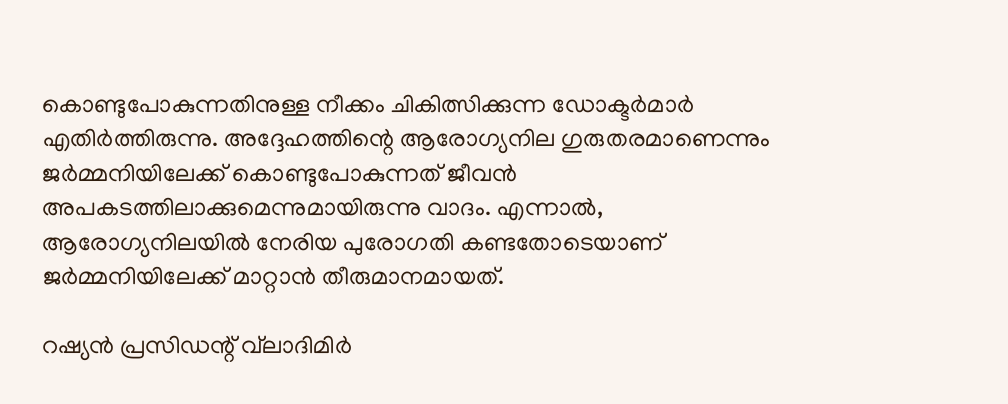കൊണ്ടുപോകുന്നതിനുള്ള നീക്കം ചികിത്സിക്കുന്ന ഡോക്ടര്‍മാര്‍ എതിര്‍ത്തിരുന്നു. അദ്ദേഹത്തിന്റെ ആരോഗ്യനില ഗുരുതരമാണെന്നും ജര്‍മ്മനിയിലേക്ക് കൊണ്ടുപോകുന്നത് ജീവന്‍ അപകടത്തിലാക്കുമെന്നുമായിരുന്നു വാദം. എന്നാല്‍, ആരോഗ്യനിലയില്‍ നേരിയ പുരോഗതി കണ്ടതോടെയാണ് ജര്‍മ്മനിയിലേക്ക് മാറ്റാന്‍ തീരുമാനമായത്.

റഷ്യന്‍ പ്രസിഡന്റ് വ്‌ലാദിമിര്‍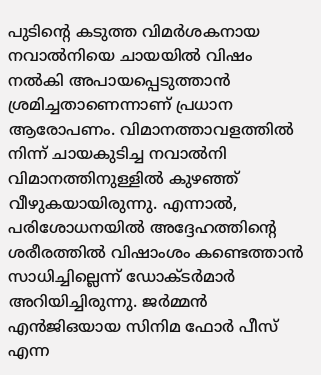പുടിന്റെ കടുത്ത വിമര്‍ശകനായ നവാല്‍നിയെ ചായയില്‍ വിഷം നല്‍കി അപായപ്പെടുത്താന്‍ ശ്രമിച്ചതാണെന്നാണ് പ്രധാന ആരോപണം. വിമാനത്താവളത്തില്‍ നിന്ന് ചായകുടിച്ച നവാല്‍നി വിമാനത്തിനുള്ളില്‍ കുഴഞ്ഞ് വീഴുകയായിരുന്നു. എന്നാല്‍, പരിശോധനയില്‍ അദ്ദേഹത്തിന്റെ ശരീരത്തില്‍ വിഷാംശം കണ്ടെത്താന്‍ സാധിച്ചില്ലെന്ന് ഡോക്ടര്‍മാര്‍ അറിയിച്ചിരുന്നു. ജര്‍മ്മന്‍ എന്‍ജിഒയായ സിനിമ ഫോര്‍ പീസ് എന്ന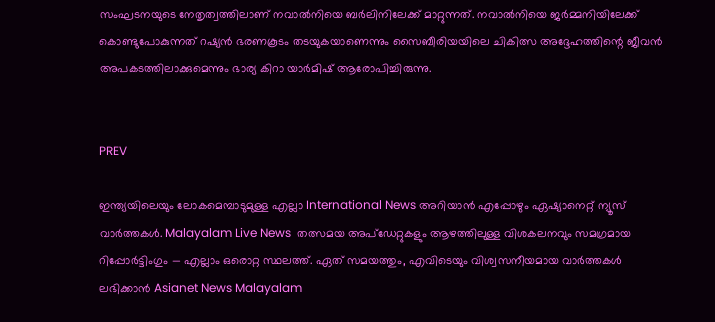സംഘടനയുടെ നേതൃത്വത്തിലാണ് നവാല്‍നിയെ ബര്‍ലിനിലേക്ക് മാറ്റുന്നത്. നവാല്‍നിയെ ജര്‍മ്മനിയിലേക്ക് കൊണ്ടുപോകുന്നത് റഷ്യന്‍ ഭരണകൂടം തടയുകയാണെന്നും സൈബീരിയയിലെ ചികിത്സ അദ്ദേഹത്തിന്റെ ജീവന്‍ അപകടത്തിലാക്കുമെന്നും ഭാര്യ കിറാ യാര്‍മിഷ് ആരോപിച്ചിരുന്നു.


PREV

ഇന്ത്യയിലെയും ലോകമെമ്പാടുമുള്ള എല്ലാ International News അറിയാൻ എപ്പോഴും ഏഷ്യാനെറ്റ് ന്യൂസ് വാർത്തകൾ. Malayalam Live News  തത്സമയ അപ്‌ഡേറ്റുകളും ആഴത്തിലുള്ള വിശകലനവും സമഗ്രമായ റിപ്പോർട്ടിംഗും — എല്ലാം ഒരൊറ്റ സ്ഥലത്ത്. ഏത് സമയത്തും, എവിടെയും വിശ്വസനീയമായ വാർത്തകൾ ലഭിക്കാൻ Asianet News Malayalam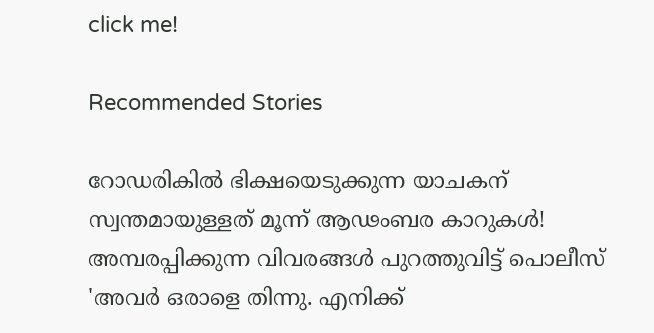click me!

Recommended Stories

റോഡരികിൽ ഭിക്ഷയെടുക്കുന്ന യാചകന് സ്വന്തമായുള്ളത് മൂന്ന് ആഢംബര കാറുകൾ! അമ്പരപ്പിക്കുന്ന വിവരങ്ങൾ പുറത്തുവിട്ട് പൊലീസ്
'അവർ ഒരാളെ തിന്നു. എനിക്ക്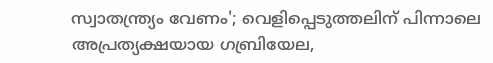സ്വാതന്ത്ര്യം വേണം'; വെളിപ്പെടുത്തലിന് പിന്നാലെ അപ്രത്യക്ഷയായ ഗബ്രിയേല,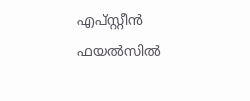എപ്സ്റ്റീൻ ഫയൽസിൽ